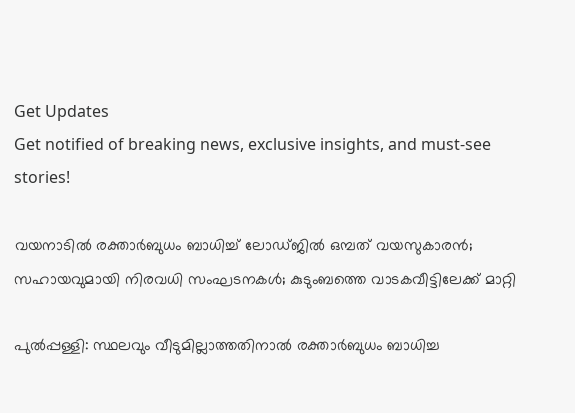Get Updates
Get notified of breaking news, exclusive insights, and must-see stories!

വയനാടിൽ രക്താര്‍ബുധം ബാധിച്ച് ലോഡ്ജിൽ ഒമ്പത് വയസുകാരൻ; സഹായവുമായി നിരവധി സംഘടനകള്‍; കുടുംബത്തെ വാടകവീട്ടിലേക്ക് മാറ്റി

പുല്‍പ്പള്ളി: സ്ഥലവും വീടുമില്ലാത്തതിനാല്‍ രക്താര്‍ബുധം ബാധിച്ച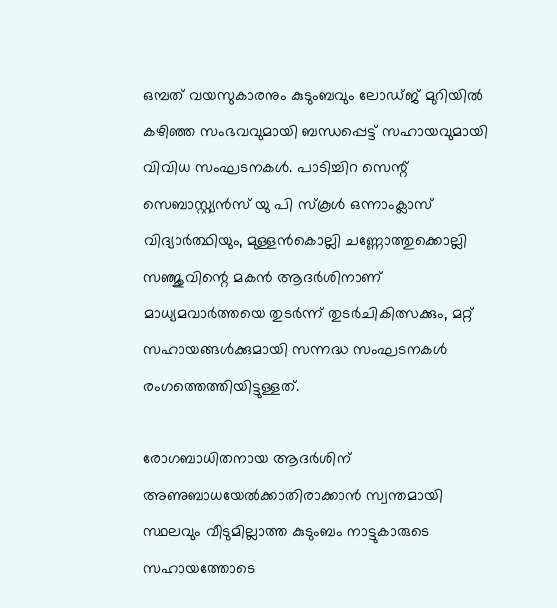ഒമ്പത് വയസുകാരനും കുടുംബവും ലോഡ്ജ് മുറിയില്‍ കഴിഞ്ഞ സംഭവവുമായി ബന്ധപ്പെട്ട് സഹായവുമായി വിവിധ സംഘടനകള്‍. പാടിച്ചിറ സെന്റ് സെബാസ്റ്റ്യന്‍സ് യു പി സ്‌കൂള്‍ ഒന്നാംക്ലാസ് വിദ്യാര്‍ത്ഥിയും, മുള്ളന്‍കൊല്ലി ചണ്ണോത്തുക്കൊല്ലി സഞ്ജുവിന്റെ മകന്‍ ആദര്‍ശിനാണ് മാധ്യമവാര്‍ത്തയെ തുടര്‍ന്ന് തുടര്‍ചികിത്സക്കും, മറ്റ് സഹായങ്ങള്‍ക്കുമായി സന്നദ്ധ സംഘടനകള്‍ രംഗത്തെത്തിയിട്ടുള്ളത്.

രോഗബാധിതനായ ആദര്‍ശിന് അണുബാധയേല്‍ക്കാതിരാക്കാന്‍ സ്വന്തമായി സ്ഥലവും വീടുമില്ലാത്ത കുടുംബം നാട്ടുകാരുടെ സഹായത്തോടെ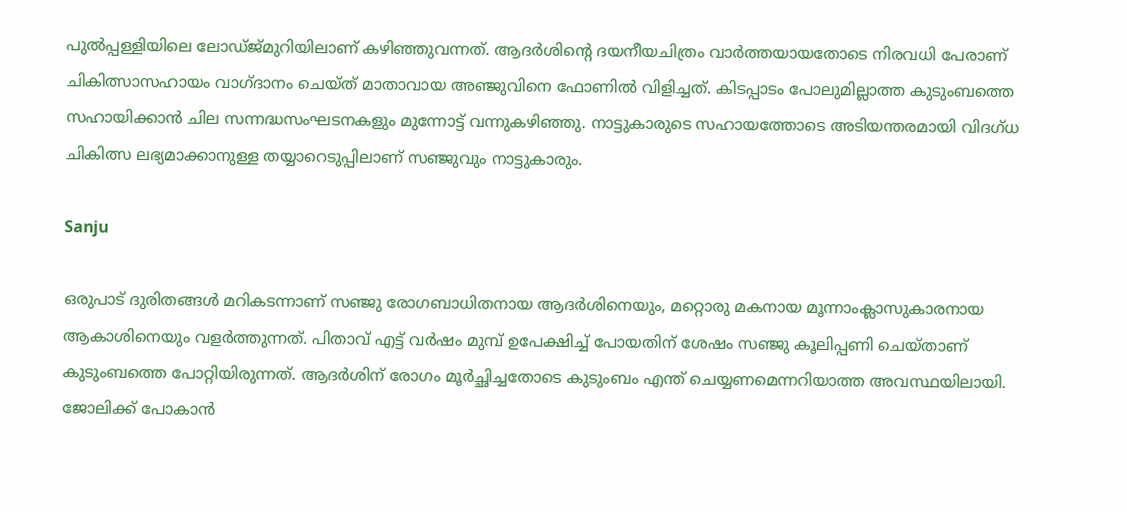പുല്‍പ്പള്ളിയിലെ ലോഡ്ജ്മുറിയിലാണ് കഴിഞ്ഞുവന്നത്. ആദര്‍ശിന്റെ ദയനീയചിത്രം വാര്‍ത്തയായതോടെ നിരവധി പേരാണ് ചികിത്സാസഹായം വാഗ്ദാനം ചെയ്ത് മാതാവായ അഞ്ജുവിനെ ഫോണില്‍ വിളിച്ചത്. കിടപ്പാടം പോലുമില്ലാത്ത കുടുംബത്തെ സഹായിക്കാന്‍ ചില സന്നദ്ധസംഘടനകളും മുന്നോട്ട് വന്നുകഴിഞ്ഞു. നാട്ടുകാരുടെ സഹായത്തോടെ അടിയന്തരമായി വിദഗ്ധ ചികിത്സ ലഭ്യമാക്കാനുള്ള തയ്യാറെടുപ്പിലാണ് സഞ്ജുവും നാട്ടുകാരും.

Sanju

ഒരുപാട് ദുരിതങ്ങള്‍ മറികടന്നാണ് സഞ്ജു രോഗബാധിതനായ ആദര്‍ശിനെയും, മറ്റൊരു മകനായ മൂന്നാംക്ലാസുകാരനായ ആകാശിനെയും വളര്‍ത്തുന്നത്. പിതാവ് എട്ട് വര്‍ഷം മുമ്പ് ഉപേക്ഷിച്ച് പോയതിന് ശേഷം സഞ്ജു കൂലിപ്പണി ചെയ്താണ് കുടുംബത്തെ പോറ്റിയിരുന്നത്. ആദര്‍ശിന് രോഗം മൂര്‍ച്ഛിച്ചതോടെ കുടുംബം എന്ത് ചെയ്യണമെന്നറിയാത്ത അവസ്ഥയിലായി. ജോലിക്ക് പോകാന്‍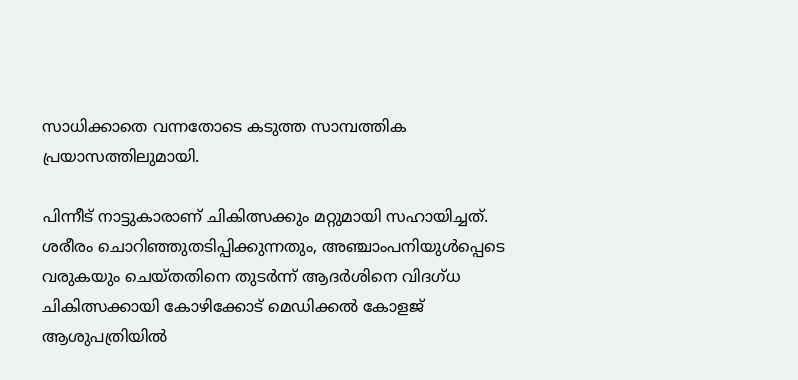സാധിക്കാതെ വന്നതോടെ കടുത്ത സാമ്പത്തിക പ്രയാസത്തിലുമായി.

പിന്നീട് നാട്ടുകാരാണ് ചികിത്സക്കും മറ്റുമായി സഹായിച്ചത്. ശരീരം ചൊറിഞ്ഞുതടിപ്പിക്കുന്നതും, അഞ്ചാംപനിയുള്‍പ്പെടെ വരുകയും ചെയ്തതിനെ തുടര്‍ന്ന് ആദര്‍ശിനെ വിദഗ്ധ ചികിത്സക്കായി കോഴിക്കോട് മെഡിക്കല്‍ കോളജ് ആശുപത്രിയില്‍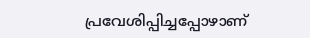പ്രവേശിപ്പിച്ചപ്പോഴാണ്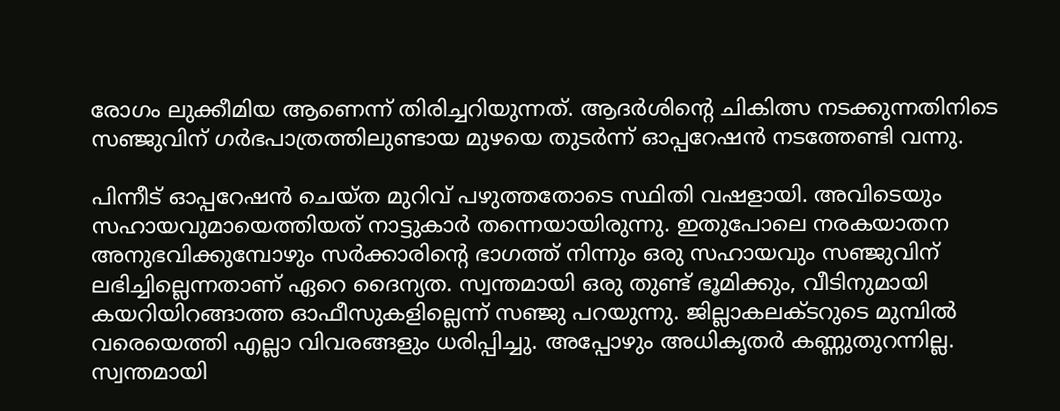രോഗം ലുക്കീമിയ ആണെന്ന് തിരിച്ചറിയുന്നത്. ആദര്‍ശിന്റെ ചികിത്സ നടക്കുന്നതിനിടെ സഞ്ജുവിന് ഗര്‍ഭപാത്രത്തിലുണ്ടായ മുഴയെ തുടര്‍ന്ന് ഓപ്പറേഷന്‍ നടത്തേണ്ടി വന്നു.

പിന്നീട് ഓപ്പറേഷന്‍ ചെയ്ത മുറിവ് പഴുത്തതോടെ സ്ഥിതി വഷളായി. അവിടെയും സഹായവുമായെത്തിയത് നാട്ടുകാര്‍ തന്നെയായിരുന്നു. ഇതുപോലെ നരകയാതന അനുഭവിക്കുമ്പോഴും സര്‍ക്കാരിന്റെ ഭാഗത്ത് നിന്നും ഒരു സഹായവും സഞ്ജുവിന് ലഭിച്ചില്ലെന്നതാണ് ഏറെ ദൈന്യത. സ്വന്തമായി ഒരു തുണ്ട് ഭൂമിക്കും, വീടിനുമായി കയറിയിറങ്ങാത്ത ഓഫീസുകളില്ലെന്ന് സഞ്ജു പറയുന്നു. ജില്ലാകലക്ടറുടെ മുമ്പില്‍ വരെയെത്തി എല്ലാ വിവരങ്ങളും ധരിപ്പിച്ചു. അപ്പോഴും അധികൃതര്‍ കണ്ണുതുറന്നില്ല. സ്വന്തമായി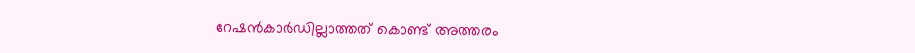റേഷന്‍കാര്‍ഡില്ലാത്തത് കൊണ്ട് അത്തരം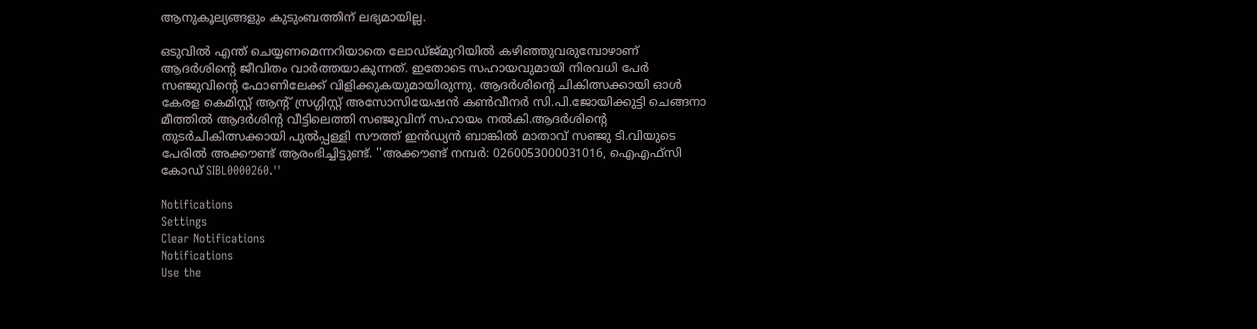ആനുകൂല്യങ്ങളും കുടുംബത്തിന് ലഭ്യമായില്ല.

ഒടുവില്‍ എന്ത് ചെയ്യണമെന്നറിയാതെ ലോഡ്ജ്മുറിയില്‍ കഴിഞ്ഞുവരുമ്പോഴാണ് ആദര്‍ശിന്റെ ജീവിതം വാര്‍ത്തയാകുന്നത്. ഇതോടെ സഹായവുമായി നിരവധി പേര്‍ സഞ്ജുവിന്റെ ഫോണിലേക്ക് വിളിക്കുകയുമായിരുന്നു. ആദര്‍ശിന്റെ ചികിത്സക്കായി ഓള്‍ കേരള കെമിസ്റ്റ് ആന്റ് സ്രഗ്ഗിസ്റ്റ് അസോസിയേഷന്‍ കണ്‍വീനര്‍ സി.പി.ജോയിക്കുട്ടി ചെങ്ങനാ മീത്തില്‍ ആദര്‍ശിന്റ വീട്ടിലെത്തി സഞ്ജുവിന് സഹായം നല്‍കി.ആദര്‍ശിന്റെ തുടര്‍ചികിത്സക്കായി പുല്‍പ്പള്ളി സൗത്ത് ഇന്‍ഡ്യന്‍ ബാങ്കില്‍ മാതാവ് സഞ്ജു ടി.വിയുടെ പേരില്‍ അക്കൗണ്ട് ആരംഭിച്ചിട്ടുണ്ട്. ''അക്കൗണ്ട് നമ്പര്‍: 0260053000031016, ഐഎഫ്സി കോഡ് SIBL0000260.''

Notifications
Settings
Clear Notifications
Notifications
Use the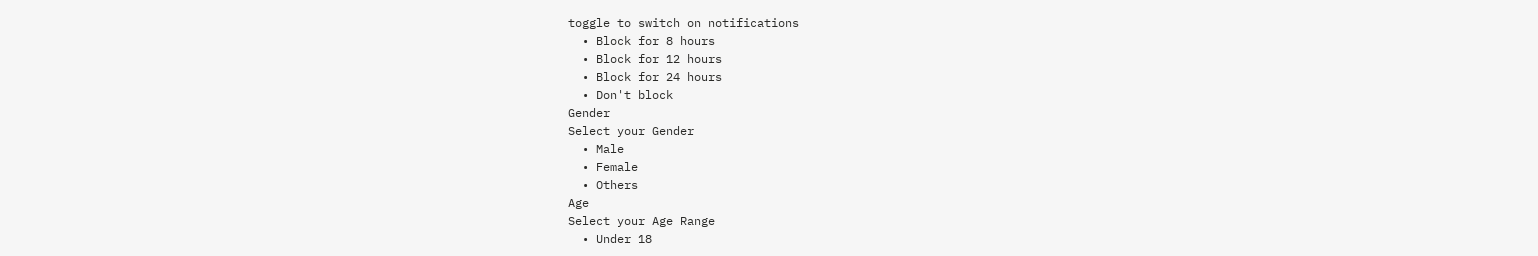toggle to switch on notifications
  • Block for 8 hours
  • Block for 12 hours
  • Block for 24 hours
  • Don't block
Gender
Select your Gender
  • Male
  • Female
  • Others
Age
Select your Age Range
  • Under 18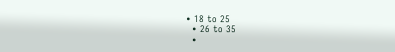• 18 to 25
  • 26 to 35
  •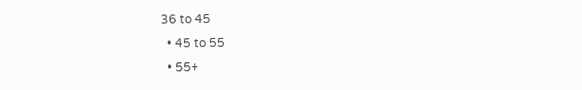36 to 45
  • 45 to 55
  • 55+